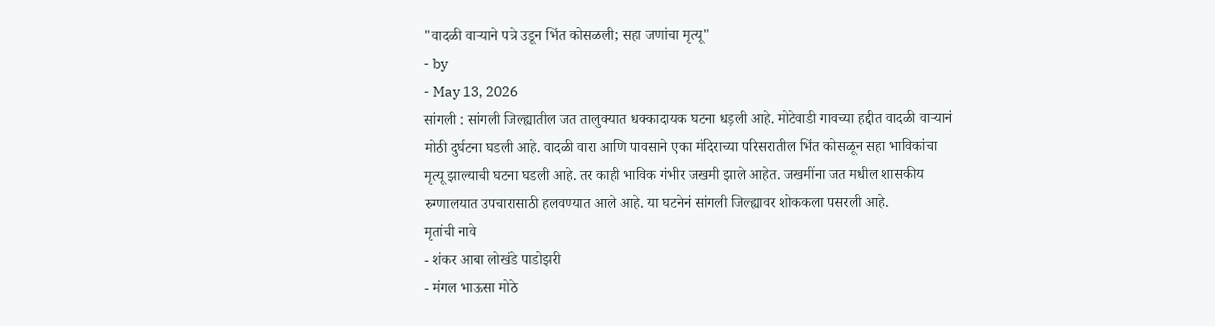"वादळी वाऱ्याने पत्रे उडून भिंत कोसळली; सहा जणांचा मृत्यू"
- by
- May 13, 2026
सांगली : सांगली जिल्ह्यातील जत तालुक्यात धक्कादायक घटना धड़ली आहे. मोटेवाडी गावच्या हद्दीत वादळी वाऱ्यानं मोठी दुर्घटना घडली आहे. वादळी वारा आणि पावसाने एका मंदिराच्या परिसरातील भिंत कोसळून सहा भाविकांचा मृत्यू झाल्याची घटना घडली आहे. तर काही भाविक गंभीर जखमी झाले आहेत. जखमींना जत मधील शासकीय रुग्णालयात उपचारासाठी हलवण्यात आले आहे. या घटनेनं सांगली जिल्ह्यावर शोककला पसरली आहे.
मृतांची नावे
- शंकर आबा लोखंडे पाडोझरी
- मंगल भाऊसा मोठे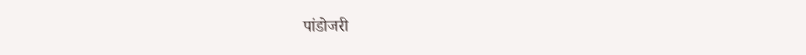पांडोजरी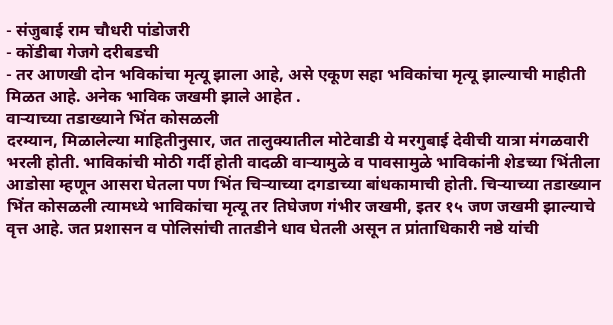- संजुबाई राम चौधरी पांडोजरी
- कोंडीबा गेजगे दरीबडची
- तर आणखी दोन भविकांचा मृत्यू झाला आहे, असे एकूण सहा भविकांचा मृत्यू झाल्याची माहीती मिळत आहे. अनेक भाविक जखमी झाले आहेत .
वाऱ्याच्या तडाख्याने भिंत कोसळली
दरम्यान, मिळालेल्या माहितीनुसार, जत तालुक्यातील मोटेवाडी ये मरगुबाई देवीची यात्रा मंगळवारी भरली होती. भाविकांची मोठी गर्दी होती वादळी वाऱ्यामुळे व पावसामुळे भाविकांनी शेडच्या भिंतीला आडोसा म्हणून आसरा घेतला पण भिंत चिऱ्याच्या दगडाच्या बांधकामाची होती. चिऱ्याच्या तडाख्यान भिंत कोसळली त्यामध्ये भाविकांचा मृत्यू तर तिघेजण गंभीर जखमी, इतर १५ जण जखमी झाल्याचे वृत्त आहे. जत प्रशासन व पोलिसांची तातडीने धाव घेतली असून त प्रांताधिकारी नष्ठे यांची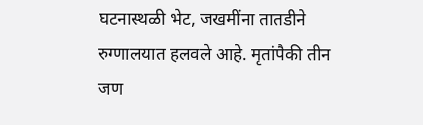घटनास्थळी भेट, जखमींना तातडीने रुग्णालयात हलवले आहे. मृतांपैकी तीन जण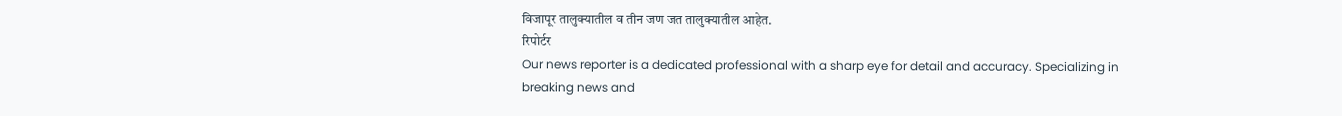विजापूर तालुक्यातील व तीन जण जत तालुक्यातील आहेत.
रिपोर्टर
Our news reporter is a dedicated professional with a sharp eye for detail and accuracy. Specializing in breaking news and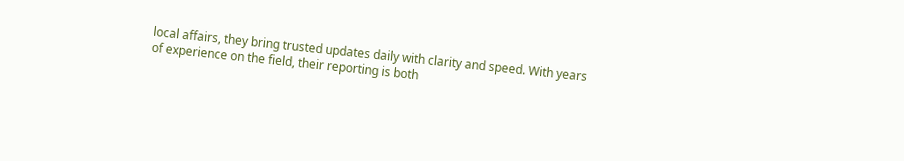local affairs, they bring trusted updates daily with clarity and speed. With years of experience on the field, their reporting is both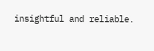insightful and reliable.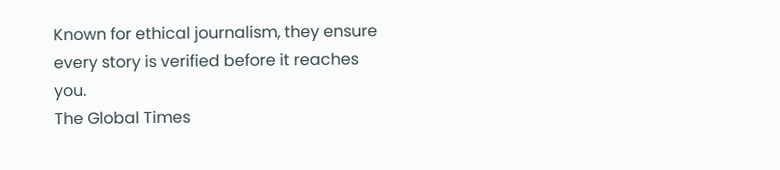Known for ethical journalism, they ensure every story is verified before it reaches you.
The Global Times